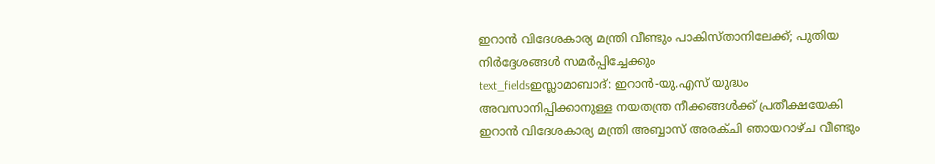ഇറാൻ വിദേശകാര്യ മന്ത്രി വീണ്ടും പാകിസ്താനിലേക്ക്; പുതിയ നിർദ്ദേശങ്ങൾ സമർപ്പിച്ചേക്കും
text_fieldsഇസ്ലാമാബാദ്: ഇറാൻ-യു.എസ് യുദ്ധം അവസാനിപ്പിക്കാനുള്ള നയതന്ത്ര നീക്കങ്ങൾക്ക് പ്രതീക്ഷയേകി ഇറാൻ വിദേശകാര്യ മന്ത്രി അബ്ബാസ് അരക്ചി ഞായറാഴ്ച വീണ്ടും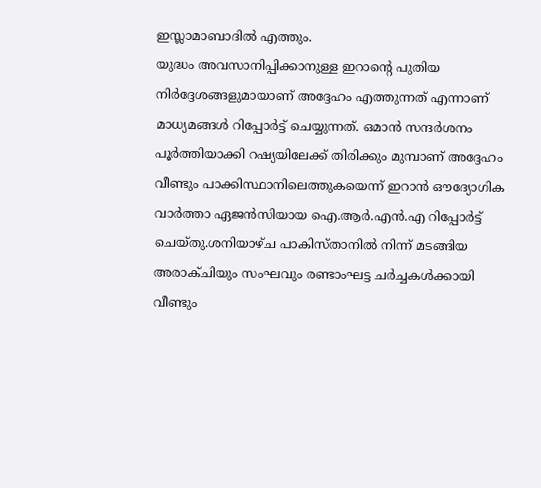ഇസ്ലാമാബാദിൽ എത്തും.
യുദ്ധം അവസാനിപ്പിക്കാനുള്ള ഇറാന്റെ പുതിയ നിർദ്ദേശങ്ങളുമായാണ് അദ്ദേഹം എത്തുന്നത് എന്നാണ് മാധ്യമങ്ങൾ റിപ്പോർട്ട് ചെയ്യുന്നത്. ഒമാൻ സന്ദർശനം പൂർത്തിയാക്കി റഷ്യയിലേക്ക് തിരിക്കും മുമ്പാണ് അദ്ദേഹം വീണ്ടും പാക്കിസ്ഥാനിലെത്തുകയെന്ന് ഇറാൻ ഔദ്യോഗിക വാർത്താ ഏജൻസിയായ ഐ.ആർ.എൻ.എ റിപ്പോർട്ട് ചെയ്തു.ശനിയാഴ്ച പാകിസ്താനിൽ നിന്ന് മടങ്ങിയ അരാക്ചിയും സംഘവും രണ്ടാംഘട്ട ചർച്ചകൾക്കായി വീണ്ടും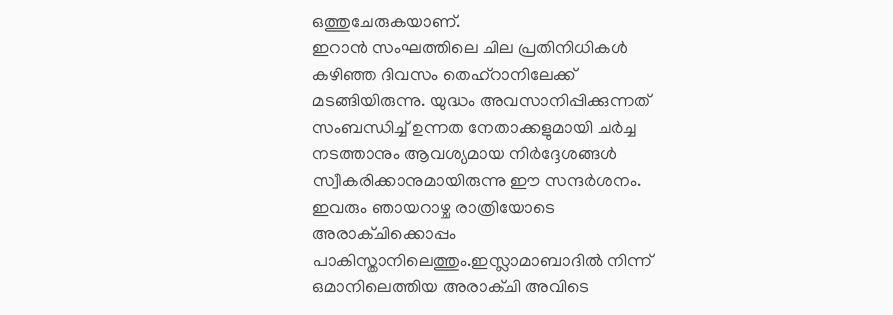ഒത്തുചേരുകയാണ്.
ഇറാൻ സംഘത്തിലെ ചില പ്രതിനിധികൾ കഴിഞ്ഞ ദിവസം തെഹ്റാനിലേക്ക് മടങ്ങിയിരുന്നു. യുദ്ധം അവസാനിപ്പിക്കുന്നത് സംബന്ധിച്ച് ഉന്നത നേതാക്കളുമായി ചർച്ച നടത്താനും ആവശ്യമായ നിർദ്ദേശങ്ങൾ സ്വീകരിക്കാനുമായിരുന്നു ഈ സന്ദർശനം. ഇവരും ഞായറാഴ്ച രാത്രിയോടെ അരാക്ചിക്കൊപ്പം പാകിസ്താനിലെത്തും.ഇസ്ലാമാബാദിൽ നിന്ന് ഒമാനിലെത്തിയ അരാക്ചി അവിടെ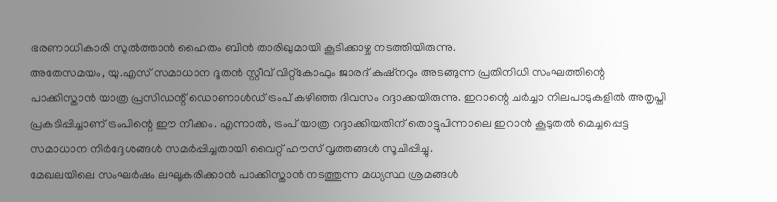ഭരണാധികാരി സുൽത്താൻ ഹൈതം ബിൻ താരിഖുമായി കൂടിക്കാഴ്ച നടത്തിയിരുന്നു.
അതേസമയം, യു.എസ് സമാധാന ദൂതൻ സ്റ്റീവ് വിറ്റ്കോഫും ജാരദ് കുഷ്നറും അടങ്ങുന്ന പ്രതിനിധി സംഘത്തിന്റെ പാക്കിസ്താൻ യാത്ര പ്രസിഡന്റ് ഡൊണാൾഡ് ട്രംപ് കഴിഞ്ഞ ദിവസം റദ്ദാക്കയിരുന്നു. ഇറാന്റെ ചർച്ചാ നിലപാടുകളിൽ അതൃപ്തി പ്രകടിപ്പിച്ചാണ് ട്രംപിന്റെ ഈ നീക്കം. എന്നാൽ, ട്രംപ് യാത്ര റദ്ദാക്കിയതിന് തൊട്ടുപിന്നാലെ ഇറാൻ കൂടുതൽ മെച്ചപ്പെട്ട സമാധാന നിർദ്ദേശങ്ങൾ സമർപ്പിച്ചതായി വൈറ്റ് ഹൗസ് വൃത്തങ്ങൾ സൂചിപ്പിച്ചു.
മേഖലയിലെ സംഘർഷം ലഘൂകരിക്കാൻ പാക്കിസ്താൻ നടത്തുന്ന മധ്യസ്ഥ ശ്രമങ്ങൾ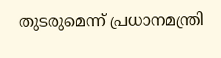തുടരുമെന്ന് പ്രധാനമന്ത്രി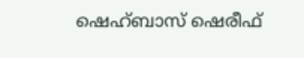ഷെഹ്ബാസ് ഷെരീഫ്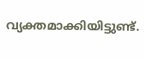വ്യക്തമാക്കിയിട്ടുണ്ട്.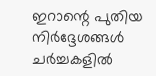ഇറാന്റെ പുതിയ നിർദ്ദേശങ്ങൾ ചർച്ചകളിൽ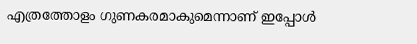എത്രത്തോളം ഗുണകരമാകുമെന്നാണ് ഇപ്പോൾ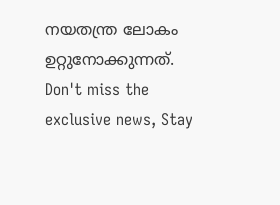നയതന്ത്ര ലോകം ഉറ്റുനോക്കുന്നത്.
Don't miss the exclusive news, Stay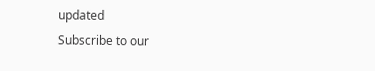updated
Subscribe to our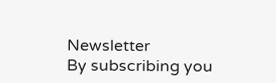Newsletter
By subscribing you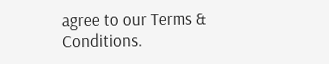agree to our Terms & Conditions.